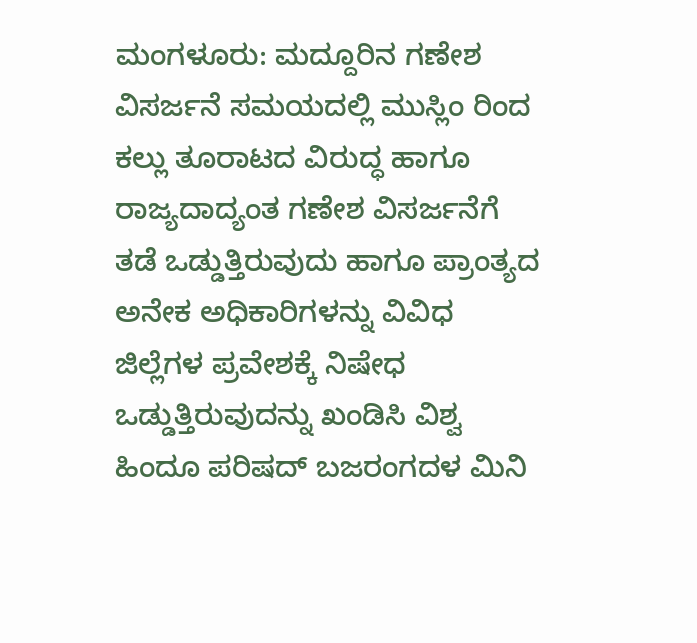ಮಂಗಳೂರು: ಮದ್ದೂರಿನ ಗಣೇಶ ವಿಸರ್ಜನೆ ಸಮಯದಲ್ಲಿ ಮುಸ್ಲಿಂ ರಿಂದ ಕಲ್ಲು ತೂರಾಟದ ವಿರುದ್ಧ ಹಾಗೂ ರಾಜ್ಯದಾದ್ಯಂತ ಗಣೇಶ ವಿಸರ್ಜನೆಗೆ ತಡೆ ಒಡ್ಡುತ್ತಿರುವುದು ಹಾಗೂ ಪ್ರಾಂತ್ಯದ ಅನೇಕ ಅಧಿಕಾರಿಗಳನ್ನು ವಿವಿಧ ಜಿಲ್ಲೆಗಳ ಪ್ರವೇಶಕ್ಕೆ ನಿಷೇಧ ಒಡ್ಡುತ್ತಿರುವುದನ್ನು ಖಂಡಿಸಿ ವಿಶ್ವ ಹಿಂದೂ ಪರಿಷದ್ ಬಜರಂಗದಳ ಮಿನಿ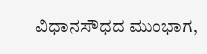ವಿಧಾನಸೌಧದ ಮುಂಭಾಗ,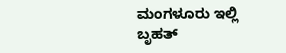ಮಂಗಳೂರು ಇಲ್ಲಿ ಬೃಹತ್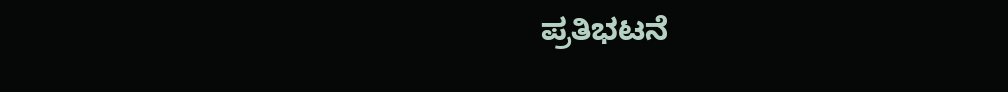ಪ್ರತಿಭಟನೆ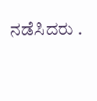ನಡೆಸಿದರು .